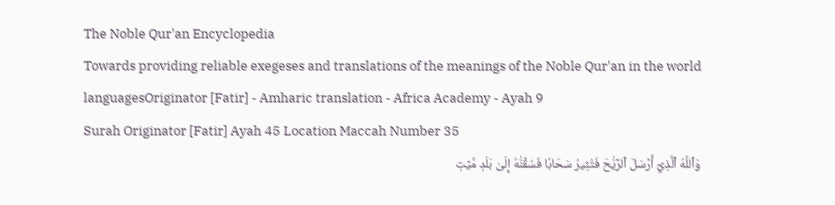The Noble Qur'an Encyclopedia
Towards providing reliable exegeses and translations of the meanings of the Noble Qur'an in the world languagesOriginator [Fatir] - Amharic translation - Africa Academy - Ayah 9
Surah Originator [Fatir] Ayah 45 Location Maccah Number 35
وَٱللَّهُ ٱلَّذِيٓ أَرۡسَلَ ٱلرِّيَٰحَ فَتُثِيرُ سَحَابٗا فَسُقۡنَٰهُ إِلَىٰ بَلَدٖ مَّيِّتٖ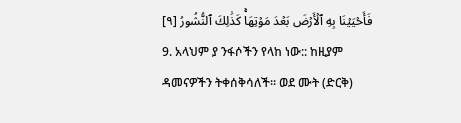فَأَحۡيَيۡنَا بِهِ ٱلۡأَرۡضَ بَعۡدَ مَوۡتِهَاۚ كَذَٰلِكَ ٱلنُّشُورُ [٩]
9. አላህም ያ ንፋሶችን የላከ ነው:: ከዚያም ዳመናዎችን ትቀሰቅሳለች። ወደ ሙት (ድርቅ)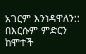አገርም እንነዳዋለን:: በእርሱም ምድርን ከሞተች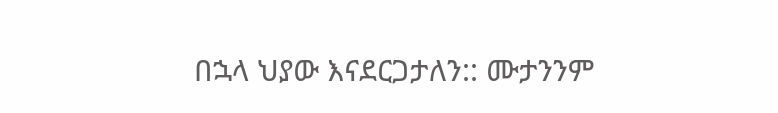በኋላ ህያው እናደርጋታለን:: ሙታንንም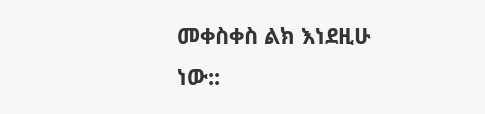መቀስቀስ ልክ እነደዚሁ ነው::